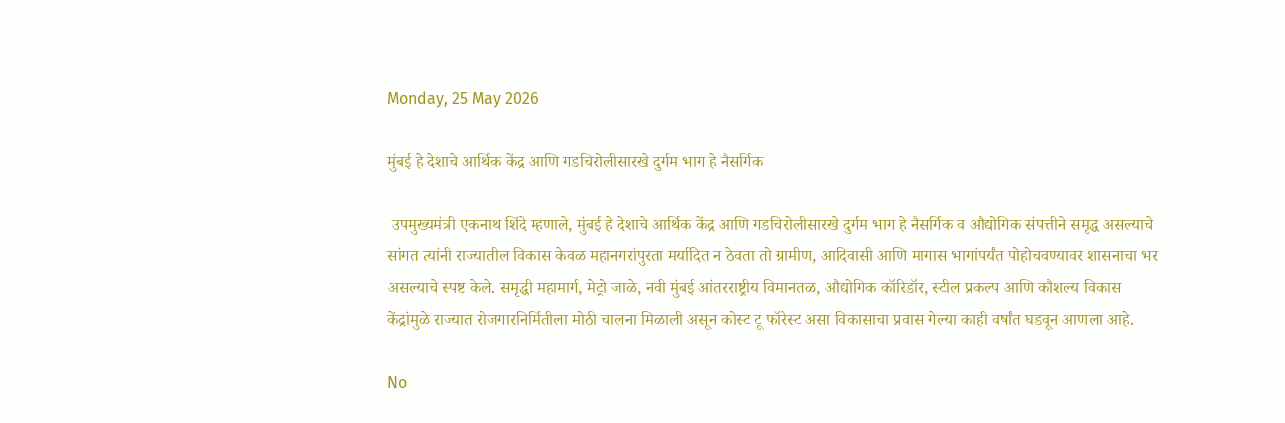Monday, 25 May 2026

मुंबई हे देशाचे आर्थिक केंद्र आणि गडचिरोलीसारखे दुर्गम भाग हे नैसर्गिक

 उपमुख्यमंत्री एकनाथ शिंदे म्हणाले, मुंबई हे देशाचे आर्थिक केंद्र आणि गडचिरोलीसारखे दुर्गम भाग हे नैसर्गिक व औद्योगिक संपत्तीने समृद्ध असल्याचे सांगत त्यांनी राज्यातील विकास केवळ महानगरांपुरता मर्यादित न ठेवता तो ग्रामीण, आदिवासी आणि मागास भागांपर्यंत पोहोचवण्यावर शासनाचा भर असल्याचे स्पष्ट केले. समृद्धी महामार्ग, मेट्रो जाळे, नवी मुंबई आंतरराष्ट्रीय विमानतळ, औद्योगिक कॉरिडॉर, स्टील प्रकल्प आणि कौशल्य विकास केंद्रांमुळे राज्यात रोजगारनिर्मितीला मोठी चालना मिळाली असून कोस्ट टू फॉरेस्ट असा विकासाचा प्रवास गेल्या काही वर्षांत घडवून आणला आहे.

No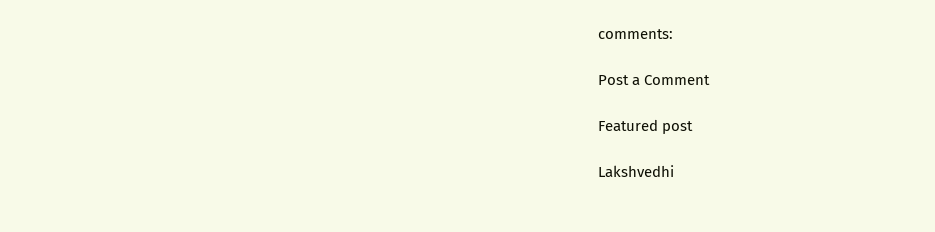comments:

Post a Comment

Featured post

Lakshvedhi